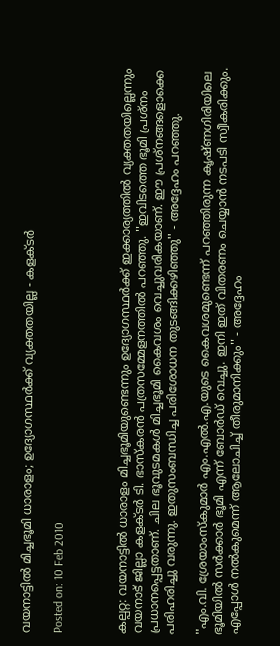വയനാട്ടില്‍ മിച്ചഭൂമി ധാരാളം; ഉദ്യോഗസ്ഥര്‍ക്ക് വ്യക്തതയില്ല - കളക്ടര്‍

Posted on: 10 Feb 2010



കല്പറ്റ: വയനാട്ടില്‍ ധാരാളം മിച്ചഭൂമിയുണ്ടെന്നും ഉദ്യോഗസ്ഥര്‍ക്ക് ഇക്കാര്യത്തില്‍ വ്യക്തതയില്ലെന്നും വയനാട് ജില്ലാ കളക്ടര്‍ ടി. ഭാസ്‌കരന്‍ പത്രസമ്മേളനത്തില്‍ പറഞ്ഞു. ''ഇവിടത്തെ ഭൂമി പ്രശ്‌നം പ്രധാനപ്പെട്ടതാണ്. ചില ഭൂവുടമകള്‍ മിച്ചഭൂമി കൈവശം വെച്ചുവരികയാണ്. ഈ പ്രശ്‌നങ്ങളൊക്കെ പരിഹരിച്ചു വരുന്നു. ഇതുസംബന്ധിച്ച പരിശോധന തുടങ്ങിക്കഴിഞ്ഞു'' - അദ്ദേഹം പറഞ്ഞു.

''എം.വി. ശ്രേയാംസ്‌കുമാര്‍ എം.എല്‍.എ.യുടെ കൈവശമുണ്ടെന്ന് പറഞ്ഞിരുന്ന കൃഷ്ണഗിരിയിലെ ഭൂമിയില്‍ സര്‍ക്കാര്‍ ഭൂമി എന്ന് ബോര്‍ഡ് വെച്ചു. ഇനി ഇത് വിതരണം ചെയ്യാന്‍ നടപടി സ്വീകരിക്കും. എപ്പോള്‍ നല്‍കുമെന്ന് ആലോചിച്ച് തീരുമാനിക്കും'' - അദ്ദേഹം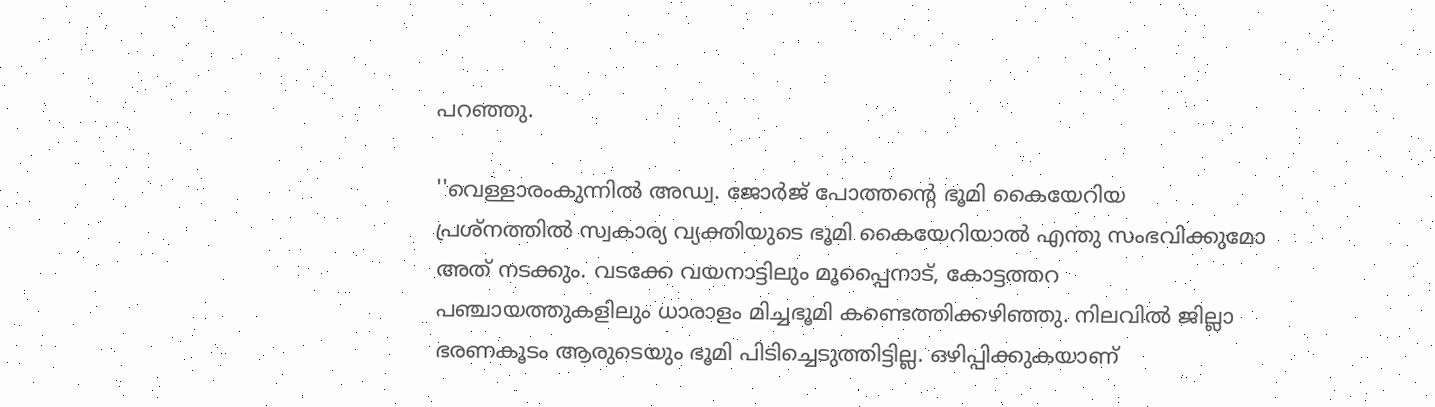പറഞ്ഞു.

''വെള്ളാരംകുന്നില്‍ അഡ്വ. ജോര്‍ജ് പോത്തന്റെ ഭൂമി കൈയേറിയ പ്രശ്‌നത്തില്‍ സ്വകാര്യ വ്യക്തിയുടെ ഭൂമി കൈയേറിയാല്‍ എന്തു സംഭവിക്കുമോ അത് നടക്കും. വടക്കേ വയനാട്ടിലും മൂപ്പൈനാട്, കോട്ടത്തറ പഞ്ചായത്തുകളിലും ധാരാളം മിച്ചഭൂമി കണ്ടെത്തിക്കഴിഞ്ഞു. നിലവില്‍ ജില്ലാ ഭരണകൂടം ആരുടെയും ഭൂമി പിടിച്ചെടുത്തിട്ടില്ല. ഒഴിപ്പിക്കുകയാണ്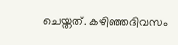ചെയ്തത്. കഴിഞ്ഞദിവസം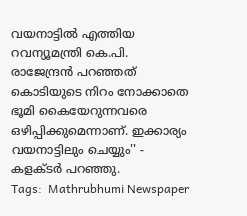വയനാട്ടില്‍ എത്തിയ റവന്യൂമന്ത്രി കെ.പി. രാജേന്ദ്രന്‍ പറഞ്ഞത് കൊടിയുടെ നിറം നോക്കാതെ ഭൂമി കൈയേറുന്നവരെ ഒഴിപ്പിക്കുമെന്നാണ്. ഇക്കാര്യം വയനാട്ടിലും ചെയ്യും'' - കളക്ടര്‍ പറഞ്ഞു.
Tags:  Mathrubhumi Newspaper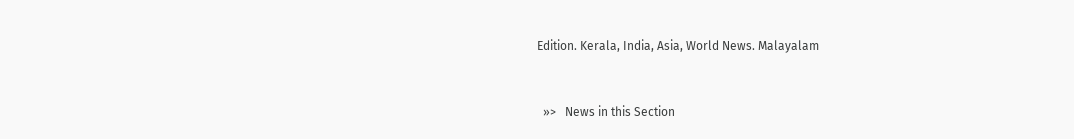Edition. Kerala, India, Asia, World News. Malayalam


  »>   News in this Section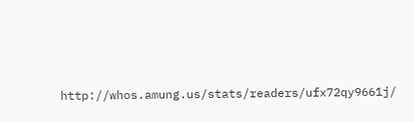http://whos.amung.us/stats/readers/ufx72qy9661j/